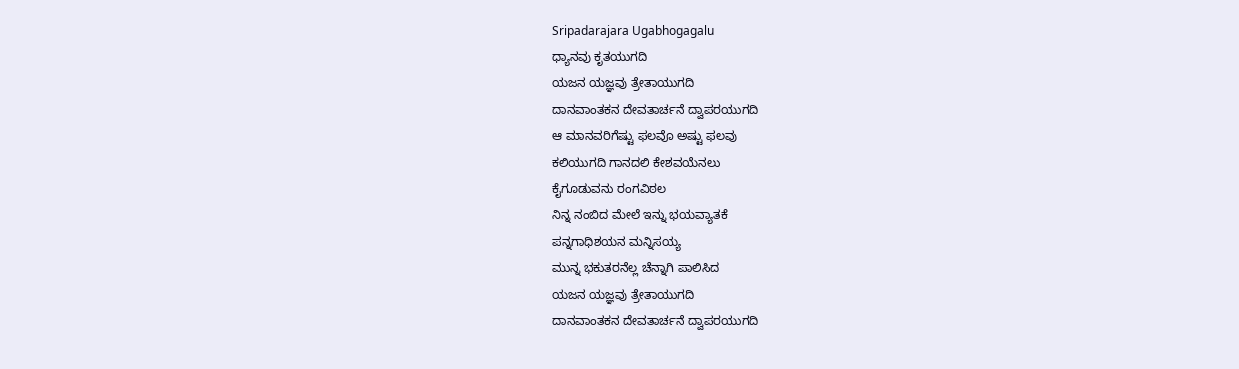Sripadarajara Ugabhogagalu
ಧ್ಯಾನವು ಕೃತಯುಗದಿ
ಯಜನ ಯಜ್ಞವು ತ್ರೇತಾಯುಗದಿ
ದಾನವಾಂತಕನ ದೇವತಾರ್ಚನೆ ದ್ವಾಪರಯುಗದಿ
ಆ ಮಾನವರಿಗೆಷ್ಟು ಫಲವೊ ಅಷ್ಟು ಫಲವು
ಕಲಿಯುಗದಿ ಗಾನದಲಿ ಕೇಶವಯೆನಲು
ಕೈಗೂಡುವನು ರಂಗವಿಠಲ
ನಿನ್ನ ನಂಬಿದ ಮೇಲೆ ಇನ್ನು ಭಯವ್ಯಾತಕೆ
ಪನ್ನಗಾಧಿಶಯನ ಮನ್ನಿಸಯ್ಯ
ಮುನ್ನ ಭಕುತರನೆಲ್ಲ ಚೆನ್ನಾಗಿ ಪಾಲಿಸಿದ
ಯಜನ ಯಜ್ಞವು ತ್ರೇತಾಯುಗದಿ
ದಾನವಾಂತಕನ ದೇವತಾರ್ಚನೆ ದ್ವಾಪರಯುಗದಿ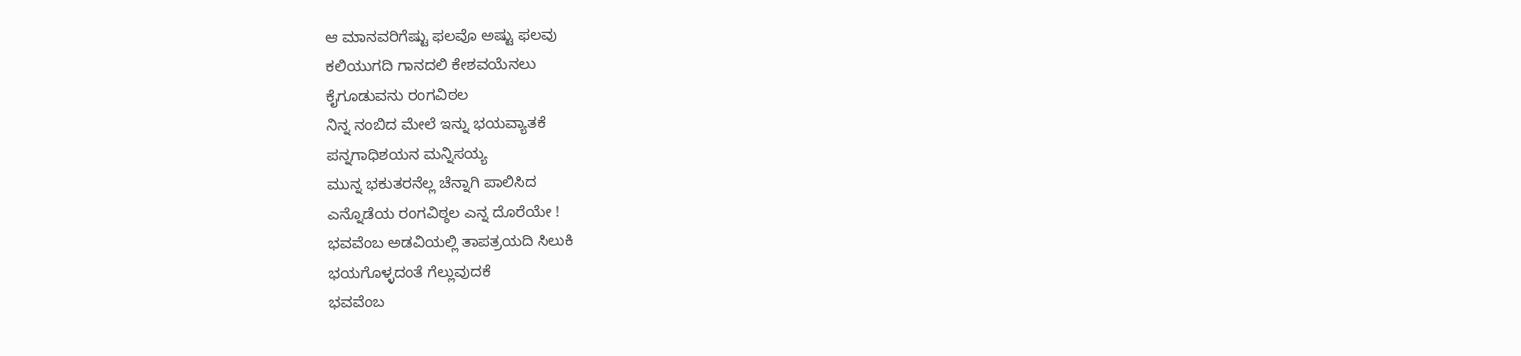ಆ ಮಾನವರಿಗೆಷ್ಟು ಫಲವೊ ಅಷ್ಟು ಫಲವು
ಕಲಿಯುಗದಿ ಗಾನದಲಿ ಕೇಶವಯೆನಲು
ಕೈಗೂಡುವನು ರಂಗವಿಠಲ
ನಿನ್ನ ನಂಬಿದ ಮೇಲೆ ಇನ್ನು ಭಯವ್ಯಾತಕೆ
ಪನ್ನಗಾಧಿಶಯನ ಮನ್ನಿಸಯ್ಯ
ಮುನ್ನ ಭಕುತರನೆಲ್ಲ ಚೆನ್ನಾಗಿ ಪಾಲಿಸಿದ
ಎನ್ನೊಡೆಯ ರಂಗವಿಠ್ಠಲ ಎನ್ನ ದೊರೆಯೇ !
ಭವವೆಂಬ ಅಡವಿಯಲ್ಲಿ ತಾಪತ್ರಯದಿ ಸಿಲುಕಿ
ಭಯಗೊಳ್ಳದಂತೆ ಗೆಲ್ಲುವುದಕೆ
ಭವವೆಂಬ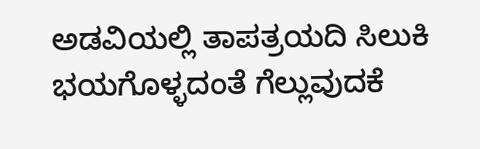ಅಡವಿಯಲ್ಲಿ ತಾಪತ್ರಯದಿ ಸಿಲುಕಿ
ಭಯಗೊಳ್ಳದಂತೆ ಗೆಲ್ಲುವುದಕೆ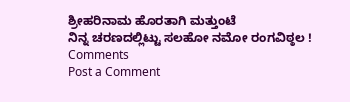ಶ್ರೀಹರಿನಾಮ ಹೊರತಾಗಿ ಮತ್ತುಂಟೆ
ನಿನ್ನ ಚರಣದಲ್ಲಿಟ್ಟು ಸಲಹೋ ನಮೋ ರಂಗವಿಠ್ಠಲ !
Comments
Post a Comment